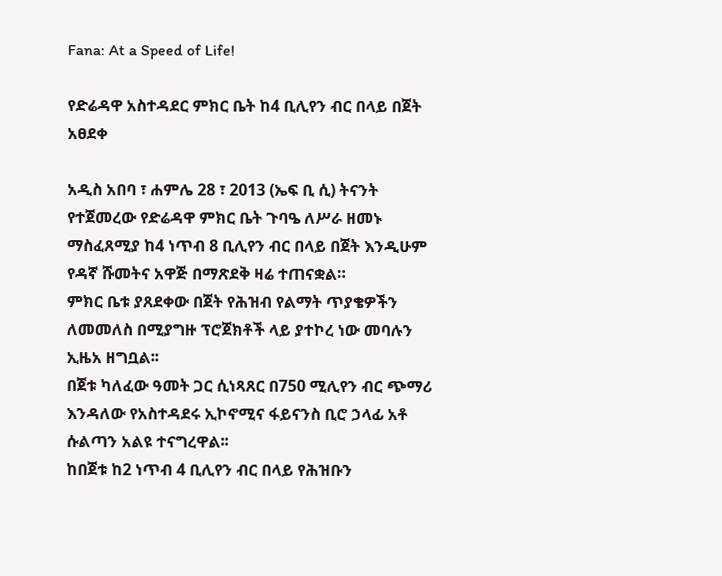Fana: At a Speed of Life!

የድሬዳዋ አስተዳደር ምክር ቤት ከ4 ቢሊየን ብር በላይ በጀት አፀደቀ

አዲስ አበባ ፣ ሐምሌ 28 ፣ 2013 (ኤፍ ቢ ሲ) ትናንት የተጀመረው የድሬዳዋ ምክር ቤት ጉባዔ ለሥራ ዘመኑ ማስፈጸሚያ ከ4 ነጥብ 8 ቢሊየን ብር በላይ በጀት እንዲሁም የዳኛ ሹመትና አዋጅ በማጽደቅ ዛሬ ተጠናቋል።
ምክር ቤቱ ያጸደቀው በጀት የሕዝብ የልማት ጥያቄዎችን ለመመለስ በሚያግዙ ፕሮጀክቶች ላይ ያተኮረ ነው መባሉን ኢዜአ ዘግቧል፡፡
በጀቱ ካለፈው ዓመት ጋር ሲነጻጸር በ750 ሚሊየን ብር ጭማሪ እንዳለው የአስተዳደሩ ኢኮኖሚና ፋይናንስ ቢሮ ኃላፊ አቶ ሱልጣን አልዩ ተናግረዋል፡፡
ከበጀቱ ከ2 ነጥብ 4 ቢሊየን ብር በላይ የሕዝቡን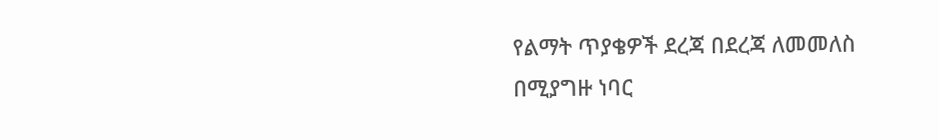የልማት ጥያቄዎች ደረጃ በደረጃ ለመመለስ በሚያግዙ ነባር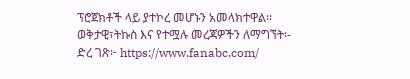ፕሮጀክቶች ላይ ያተኮረ መሆኑን አመላክተዋል፡፡
ወቅታዊ፣ትኩስ እና የተሟሉ መረጃዎችን ለማግኘት፡-
ድረ ገጽ፦ https://www.fanabc.com/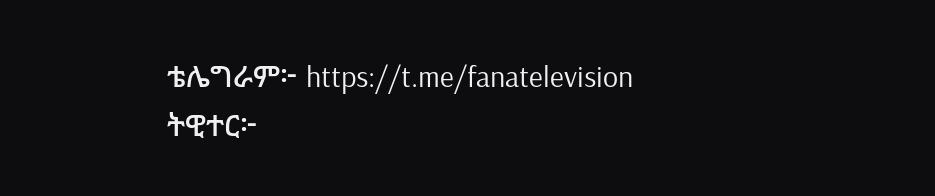ቴሌግራም፦ https://t.me/fanatelevision
ትዊተር፦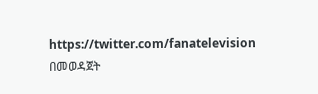https://twitter.com/fanatelevision በመወዳጀት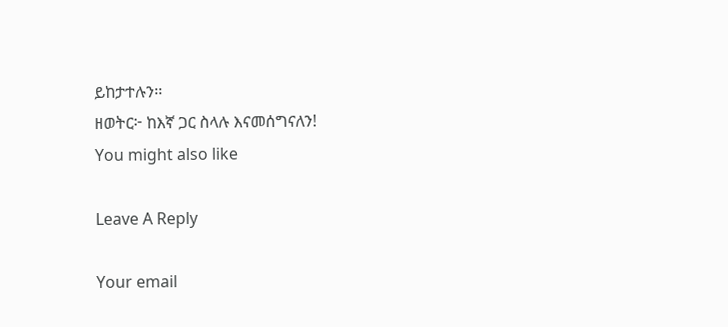ይከታተሉን፡፡
ዘወትር፦ ከእኛ ጋር ስላሉ እናመሰግናለን!
You might also like

Leave A Reply

Your email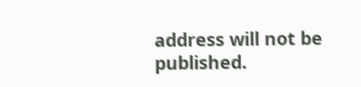address will not be published.